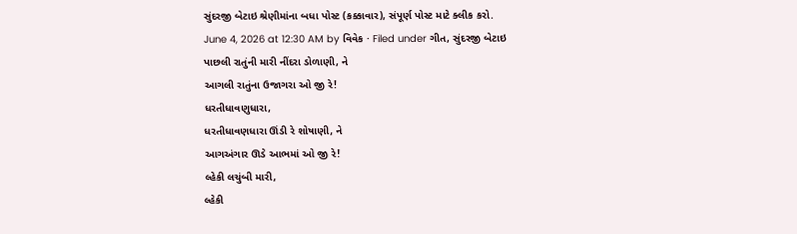સુંદરજી બેટાઇ શ્રેણીમાંના બધા પોસ્ટ (કક્કાવાર), સંપૂર્ણ પોસ્ટ માટે ક્લીક કરો.
June 4, 2026 at 12:30 AM by વિવેક · Filed under ગીત, સુંદરજી બેટાઇ
પાછલી રાતુંની મારી નીંદરા ડોળાણી, ને
આગલી રાતુંના ઉજાગરા ઓ જી રે!
ધરતીધાવણુધારા,
ધરતીધાવણધારા ઊંડી રે શોષાણી, ને
આગઅંગાર ઊડે આભમાં ઓ જી રે!
લ્હેકી લચુંબી મારી,
લ્હેકી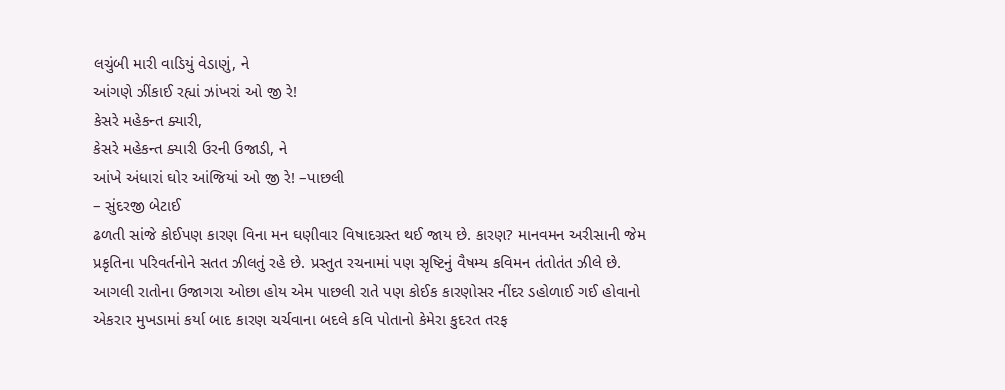લચુંબી મારી વાડિયું વેડાણું, ને
આંગણે ઝીંકાઈ રહ્યાં ઝાંખરાં ઓ જી રે!
કેસરે મહેકન્ત ક્યારી,
કેસરે મહેકન્ત ક્યારી ઉરની ઉજાડી, ને
આંખે અંધારાં ઘોર આંજિયાં ઓ જી રે! –પાછલી
– સુંદરજી બેટાઈ
ઢળતી સાંજે કોઈપણ કારણ વિના મન ઘણીવાર વિષાદગ્રસ્ત થઈ જાય છે. કારણ? માનવમન અરીસાની જેમ પ્રકૃતિના પરિવર્તનોને સતત ઝીલતું રહે છે. પ્રસ્તુત રચનામાં પણ સૃષ્ટિનું વૈષમ્ય કવિમન તંતોતંત ઝીલે છે. આગલી રાતોના ઉજાગરા ઓછા હોય એમ પાછલી રાતે પણ કોઈક કારણોસર નીંદર ડહોળાઈ ગઈ હોવાનો એકરાર મુખડામાં કર્યા બાદ કારણ ચર્ચવાના બદલે કવિ પોતાનો કેમેરા કુદરત તરફ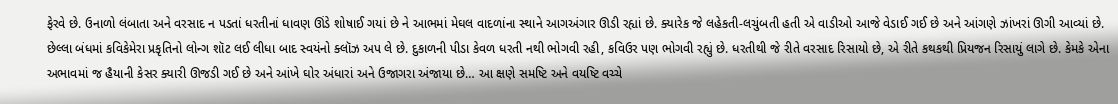ફેરવે છે. ઉનાળો લંબાતા અને વરસાદ ન પડતાં ધરતીનાં ધાવણ ઊંડે શોષાઈ ગયાં છે ને આભમાં મેઘલ વાદળાંના સ્થાને આગઅંગાર ઊડી રહ્યાં છે. ક્યારેક જે લહેકતી-લચુંબતી હતી એ વાડીઓ આજે વેડાઈ ગઈ છે અને આંગણે ઝાંખરાં ઊગી આવ્યાં છે. છેલ્લા બંધમાં કવિકેમેરા પ્રકૃતિનો લોન્ગ શૉટ લઈ લીધા બાદ સ્વયંનો ક્લૉઝ અપ લે છે. દુકાળની પીડા કેવળ ધરતી નથી ભોગવી રહી, કવિઉર પણ ભોગવી રહ્યું છે. ધરતીથી જે રીતે વરસાદ રિસાયો છે, એ રીતે કથકથી પ્રિયજન રિસાયું લાગે છે. કેમકે એના અભાવમાં જ હૈયાની કેસર ક્યારી ઊજડી ગઈ છે અને આંખે ઘોર અંધારાં અને ઉજાગરા અંજાયા છે… આ ક્ષણે સમષ્ટિ અને વયષ્ટિ વચ્ચે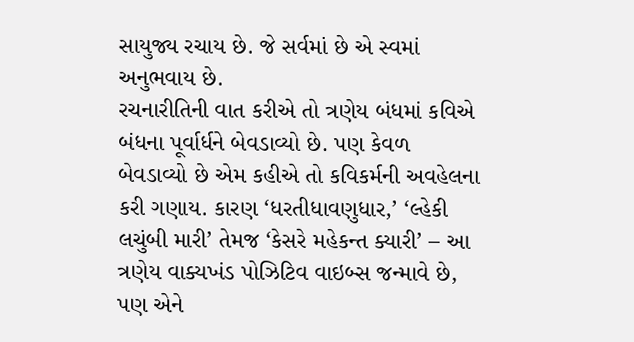સાયુજ્ય રચાય છે. જે સર્વમાં છે એ સ્વમાં અનુભવાય છે.
રચનારીતિની વાત કરીએ તો ત્રણેય બંધમાં કવિએ બંધના પૂર્વાર્ધને બેવડાવ્યો છે. પણ કેવળ બેવડાવ્યો છે એમ કહીએ તો કવિકર્મની અવહેલના કરી ગણાય. કારણ ‘ધરતીધાવણુધાર,’ ‘લ્હેકી લચુંબી મારી’ તેમજ ‘કેસરે મહેકન્ત ક્યારી’ – આ ત્રણેય વાક્યખંડ પોઝિટિવ વાઇબ્સ જન્માવે છે, પણ એને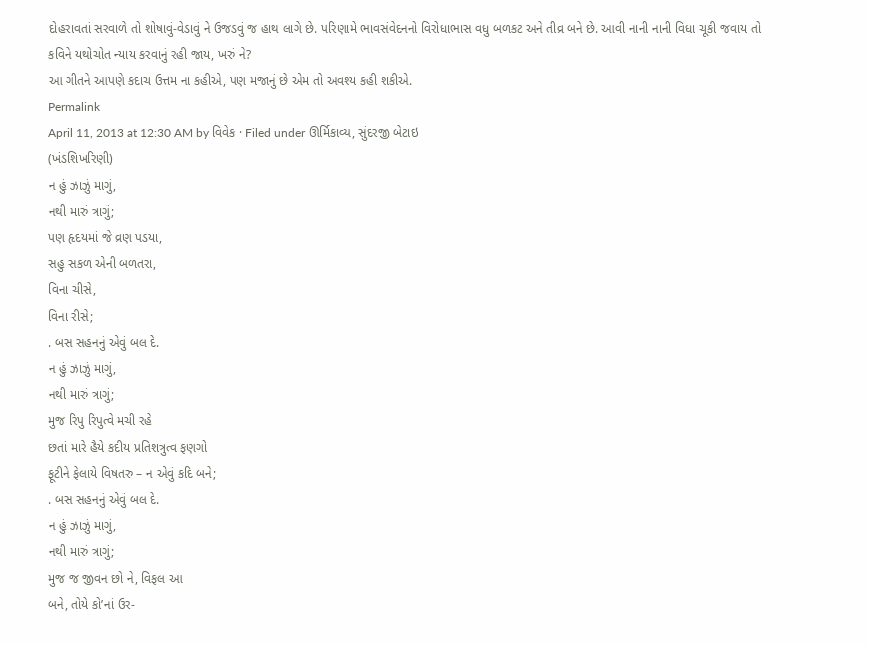દોહરાવતાં સરવાળે તો શોષાવું-વેડાવું ને ઉજડવું જ હાથ લાગે છે. પરિણામે ભાવસંવેદનનો વિરોધાભાસ વધુ બળકટ અને તીવ્ર બને છે. આવી નાની નાની વિધા ચૂકી જવાય તો કવિને યથોચોત ન્યાય કરવાનું રહી જાય, ખરું ને?
આ ગીતને આપણે કદાચ ઉત્તમ ના કહીએ, પણ મજાનું છે એમ તો અવશ્ય કહી શકીએ.
Permalink
April 11, 2013 at 12:30 AM by વિવેક · Filed under ઊર્મિકાવ્ય, સુંદરજી બેટાઇ
(ખંડશિખરિણી)
ન હું ઝાઝું માગું,
નથી મારું ત્રાગું;
પણ હૃદયમાં જે વ્રણ પડયા,
સહુ સકળ એની બળતરા,
વિના ચીસે,
વિના રીસે;
. બસ સહનનું એવું બલ દે.
ન હું ઝાઝું માગું,
નથી મારું ત્રાગું;
મુજ રિપુ રિપુત્વે મચી રહે
છતાં મારે હૈયે કદીય પ્રતિશત્રુત્વ ફણગો
ફૂટીને ફેલાયે વિષતરુ – ન એવું કદિ બને;
. બસ સહનનું એવું બલ દે.
ન હું ઝાઝું માગું,
નથી મારું ત્રાગું;
મુજ જ જીવન છો ને, વિફલ આ
બને, તોયે કો’નાં ઉર-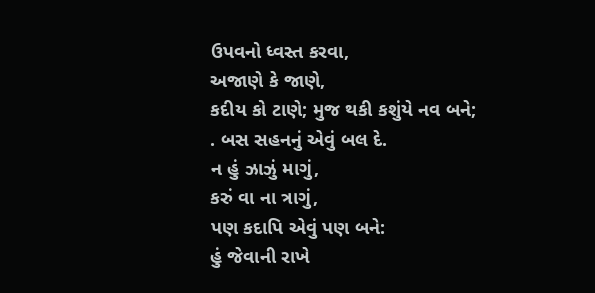ઉપવનો ધ્વસ્ત કરવા,
અજાણે કે જાણે,
કદીય કો ટાણે; મુજ થકી કશુંયે નવ બને;
. બસ સહનનું એવું બલ દે.
ન હું ઝાઝું માગું,
કરું વા ના ત્રાગું,
પણ કદાપિ એવું પણ બને:
હું જેવાની રાખે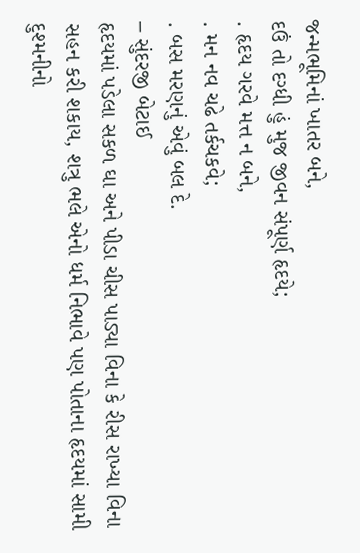જન્મભૂમિનાં ખાતર બને,
દઉં તો દગ્ધી હું મુજ જીવન સંપૂર્ણ હૃદયે;
. હૃદય ગરવે મત્ત ન બને,
. મન નવ ચઢે તર્કચકવે;
. બસ મરણનું એવું બલ દે.
– સુંદરજી બેટાઈ
હૃદયમાં પડેલા સકળ ઘા અને પીડા ચીસ પાડ્યા વિના કે રીસ રાખ્યા વિના સહન કરી શકાય, શત્રુ ભલે એનો ધર્મ નિભાવે પણ પોતાના હૃદયમાં સામી દુશ્મનીનો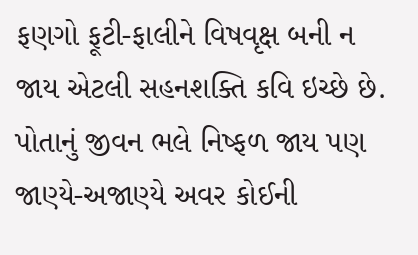ફણગો ફૂટી-ફાલીને વિષવૃક્ષ બની ન જાય એટલી સહનશક્તિ કવિ ઇચ્છે છે. પોતાનું જીવન ભલે નિષ્ફળ જાય પણ જાણ્યે-અજાણ્યે અવર કોઈની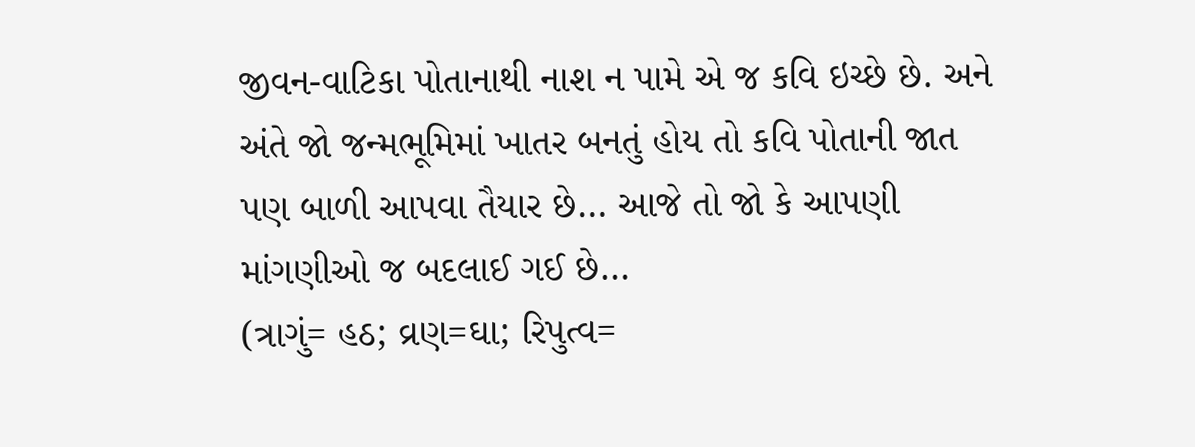જીવન-વાટિકા પોતાનાથી નાશ ન પામે એ જ કવિ ઇચ્છે છે. અને અંતે જો જન્મભૂમિમાં ખાતર બનતું હોય તો કવિ પોતાની જાત પણ બાળી આપવા તૈયાર છે… આજે તો જો કે આપણી માંગણીઓ જ બદલાઈ ગઈ છે…
(ત્રાગું= હઠ; વ્રણ=ઘા; રિપુત્વ=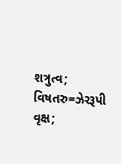શત્રુત્વ; વિષતરુ=ઝેરરૂપી વૃક્ષ;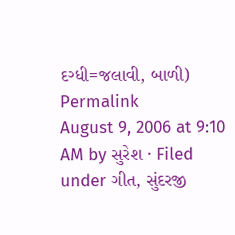દગ્ધી=જલાવી, બાળી)
Permalink
August 9, 2006 at 9:10 AM by સુરેશ · Filed under ગીત, સુંદરજી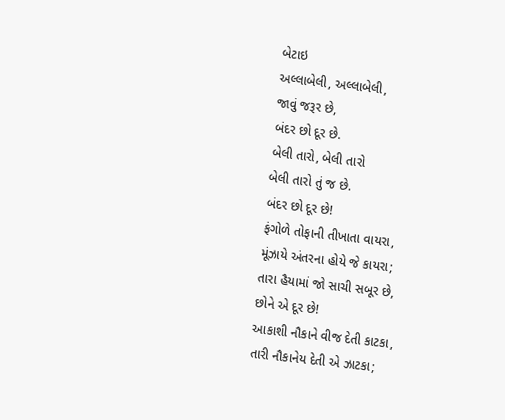બેટાઇ
અલ્લાબેલી, અલ્લાબેલી,
જાવું જરૂર છે,
બંદર છો દૂર છે.
બેલી તારો, બેલી તારો
બેલી તારો તું જ છે.
બંદર છો દૂર છે!
ફંગોળે તોફાની તીખાતા વાયરા,
મૂંઝાયે અંતરના હોયે જે કાયરા;
તારા હૈયામાં જો સાચી સબૂર છે,
છોને એ દૂર છે!
આકાશી નૌકાને વીજ દેતી કાટકા,
તારી નૌકાનેય દેતી એ ઝાટકા;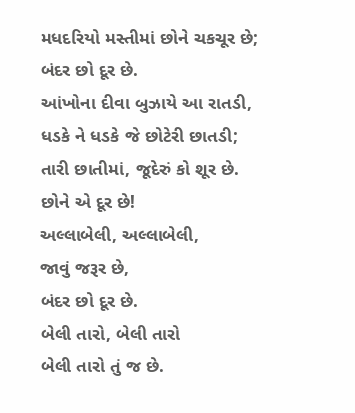મધદરિયો મસ્તીમાં છોને ચકચૂર છે;
બંદર છો દૂર છે.
આંખોના દીવા બુઝાયે આ રાતડી,
ધડકે ને ધડકે જે છોટેરી છાતડી;
તારી છાતીમાં, જૂદેરું કો શૂર છે.
છોને એ દૂર છે!
અલ્લાબેલી, અલ્લાબેલી,
જાવું જરૂર છે,
બંદર છો દૂર છે.
બેલી તારો, બેલી તારો
બેલી તારો તું જ છે.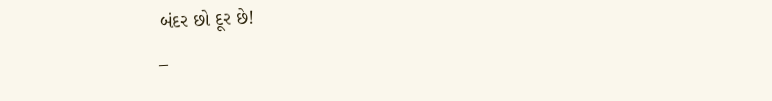બંદર છો દૂર છે!
–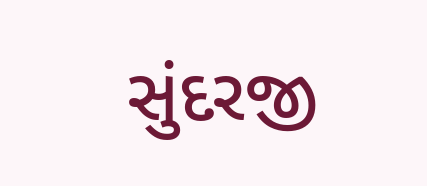સુંદરજી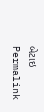બેટાઇ
Permalink